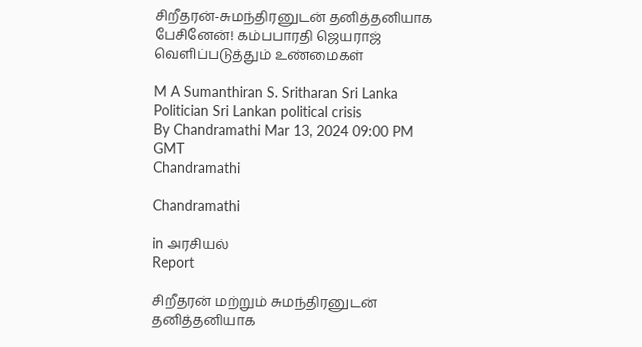சிறீதரன்-சுமந்திரனுடன் தனித்தனியாக பேசினேன்! கம்பபாரதி ஜெயராஜ் வெளிப்படுத்தும் உண்மைகள்

M A Sumanthiran S. Sritharan Sri Lanka Politician Sri Lankan political crisis
By Chandramathi Mar 13, 2024 09:00 PM GMT
Chandramathi

Chandramathi

in அரசியல்
Report

சிறீதரன் மற்றும் சுமந்திரனுடன் தனித்தனியாக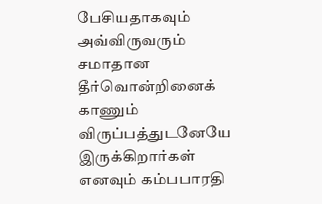பேசியதாகவும் அவ்விருவரும் சமாதான தீர்வொன்றினைக் காணும் விருப்பத்துடனேயே இருக்கிறார்கள் எனவும் கம்பபாரதி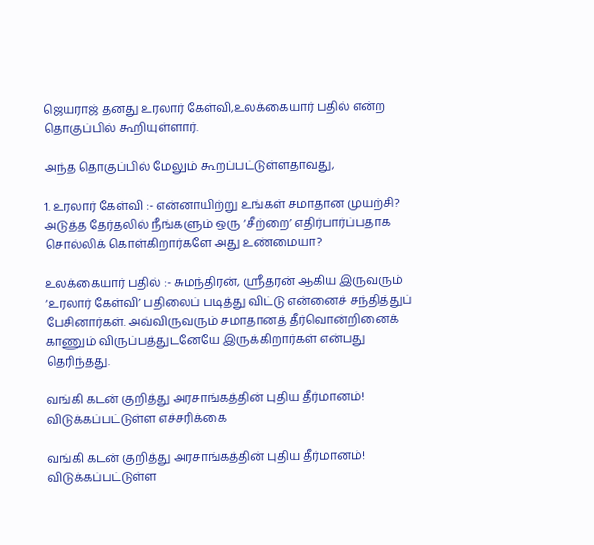ஜெயராஜ் தனது உரலார் கேள்வி,உலக்கையார் பதில் என்ற தொகுப்பில் கூறியுள்ளார்.

அந்த தொகுப்பில் மேலும் கூறப்பட்டுள்ளதாவது,

1. உரலார் கேள்வி :- என்னாயிற்று உங்கள் சமாதான முயற்சி? அடுத்த தேர்தலில் நீங்களும் ஒரு ‘சீற்றை’ எதிர்பார்ப்பதாக சொல்லிக் கொள்கிறார்களே அது உண்மையா?

உலக்கையார் பதில் :- சுமந்திரன், ஸ்ரீதரன் ஆகிய இருவரும் ‘உரலார் கேள்வி’ பதிலைப் படித்து விட்டு என்னைச் சந்தித்துப் பேசினார்கள். அவ்விருவரும் சமாதானத் தீர்வொன்றினைக் காணும் விருப்பத்துடனேயே இருக்கிறார்கள் என்பது தெரிந்தது.

வங்கி கடன் குறித்து அரசாங்கத்தின் புதிய தீர்மானம்! விடுக்கப்பட்டுள்ள எச்சரிக்கை

வங்கி கடன் குறித்து அரசாங்கத்தின் புதிய தீர்மானம்! விடுக்கப்பட்டுள்ள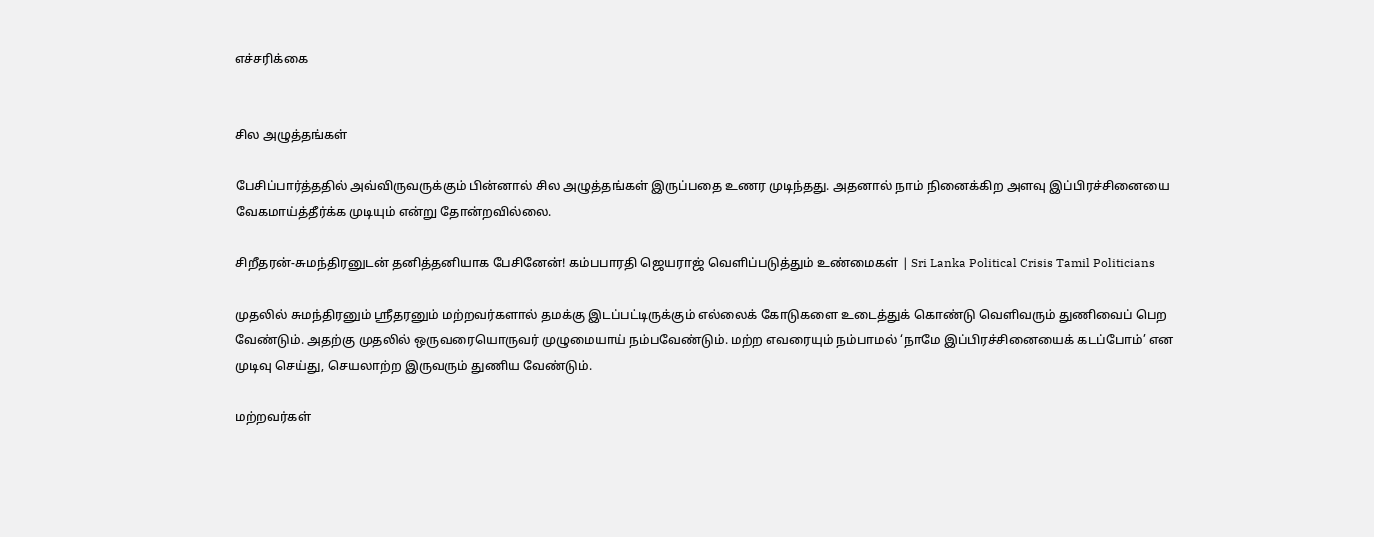எச்சரிக்கை


சில அழுத்தங்கள்

பேசிப்பார்த்ததில் அவ்விருவருக்கும் பின்னால் சில அழுத்தங்கள் இருப்பதை உணர முடிந்தது. அதனால் நாம் நினைக்கிற அளவு இப்பிரச்சினையை வேகமாய்த்தீர்க்க முடியும் என்று தோன்றவில்லை.

சிறீதரன்-சுமந்திரனுடன் தனித்தனியாக பேசினேன்! கம்பபாரதி ஜெயராஜ் வெளிப்படுத்தும் உண்மைகள் | Sri Lanka Political Crisis Tamil Politicians

முதலில் சுமந்திரனும் ஸ்ரீதரனும் மற்றவர்களால் தமக்கு இடப்பட்டிருக்கும் எல்லைக் கோடுகளை உடைத்துக் கொண்டு வெளிவரும் துணிவைப் பெற வேண்டும். அதற்கு முதலில் ஒருவரையொருவர் முழுமையாய் நம்பவேண்டும். மற்ற எவரையும் நம்பாமல் ‘நாமே இப்பிரச்சினையைக் கடப்போம்’ என முடிவு செய்து, செயலாற்ற இருவரும் துணிய வேண்டும்.

மற்றவர்கள்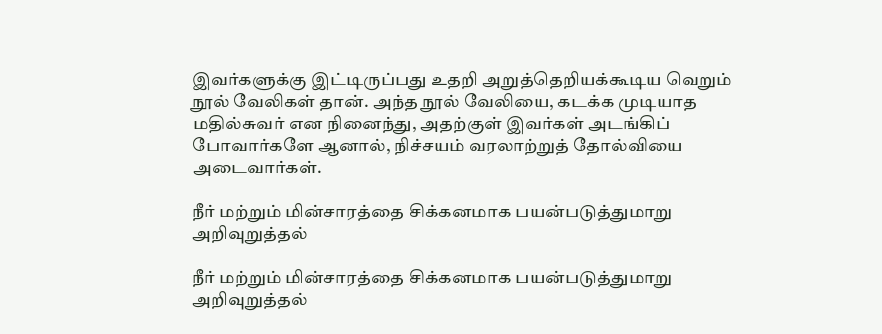இவர்களுக்கு இட்டிருப்பது உதறி அறுத்தெறியக்கூடிய வெறும் நூல் வேலிகள் தான். அந்த நூல் வேலியை, கடக்க முடியாத மதில்சுவர் என நினைந்து, அதற்குள் இவர்கள் அடங்கிப் போவார்களே ஆனால், நிச்சயம் வரலாற்றுத் தோல்வியை அடைவார்கள்.

நீர் மற்றும் மின்சாரத்தை சிக்கனமாக பயன்படுத்துமாறு அறிவுறுத்தல்

நீர் மற்றும் மின்சாரத்தை சிக்கனமாக பயன்படுத்துமாறு அறிவுறுத்தல்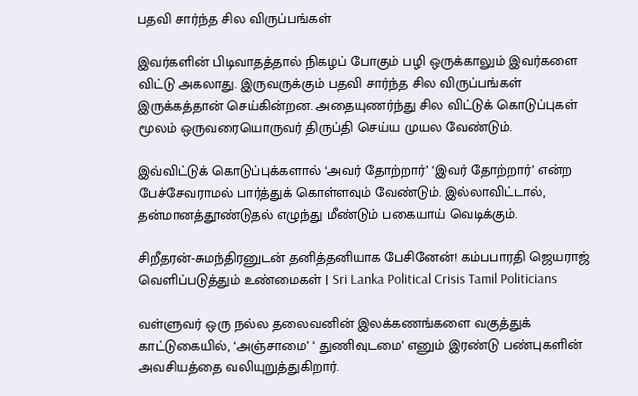பதவி சார்ந்த சில விருப்பங்கள்

இவர்களின் பிடிவாதத்தால் நிகழப் போகும் பழி ஒருக்காலும் இவர்களை விட்டு அகலாது. இருவருக்கும் பதவி சார்ந்த சில விருப்பங்கள் இருக்கத்தான் செய்கின்றன. அதையுணர்ந்து சில விட்டுக் கொடுப்புகள் மூலம் ஒருவரையொருவர் திருப்தி செய்ய முயல வேண்டும்.

இவ்விட்டுக் கொடுப்புக்களால் ‘அவர் தோற்றார்’ ‘இவர் தோற்றார்’ என்ற பேச்சேவராமல் பார்த்துக் கொள்ளவும் வேண்டும். இல்லாவிட்டால், தன்மானத்தூண்டுதல் எழுந்து மீண்டும் பகையாய் வெடிக்கும்.

சிறீதரன்-சுமந்திரனுடன் தனித்தனியாக பேசினேன்! கம்பபாரதி ஜெயராஜ் வெளிப்படுத்தும் உண்மைகள் | Sri Lanka Political Crisis Tamil Politicians

வள்ளுவர் ஒரு நல்ல தலைவனின் இலக்கணங்களை வகுத்துக் காட்டுகையில், ‘அஞ்சாமை’ ‘ துணிவுடமை’ எனும் இரண்டு பண்புகளின் அவசியத்தை வலியுறுத்துகிறார்.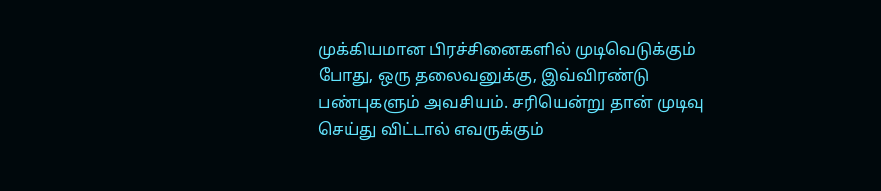முக்கியமான பிரச்சினைகளில் முடிவெடுக்கும் போது, ஒரு தலைவனுக்கு, இவ்விரண்டு பண்புகளும் அவசியம். சரியென்று தான் முடிவு செய்து விட்டால் எவருக்கும்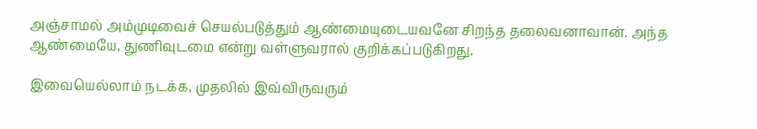அஞ்சாமல் அம்முடிவைச் செயல்படுத்தும் ஆண்மையுடையவனே சிறந்த தலைவனாவான். அந்த ஆண்மையே, துணிவுடமை என்று வள்ளுவரால் குறிக்கப்படுகிறது.

இவையெல்லாம் நடக்க, முதலில் இவ்விருவரும்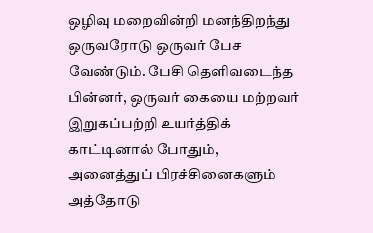ஒழிவு மறைவின்றி மனந்திறந்து ஒருவரோடு ஒருவர் பேச வேண்டும். பேசி தெளிவடைந்த பின்னர், ஒருவர் கையை மற்றவர் இறுகப்பற்றி உயர்த்திக் காட்டினால் போதும், அனைத்துப் பிரச்சினைகளும் அத்தோடு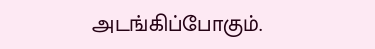அடங்கிப்போகும்.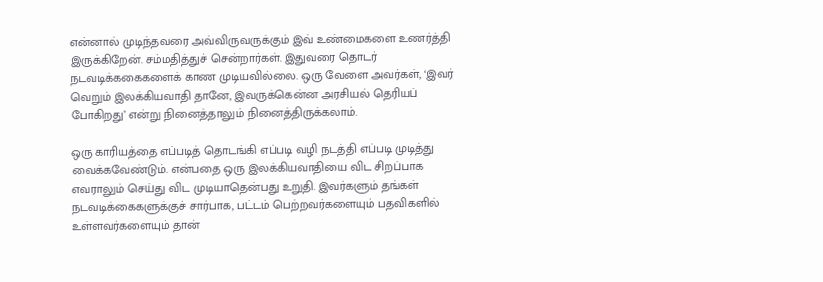என்னால் முடிந்தவரை அவ்விருவருக்கும் இவ் உண்மைகளை உணர்த்தி இருக்கிறேன். சம்மதித்துச் சென்றார்கள். இதுவரை தொடர் நடவடிக்ககைகளைக் காண முடியவில்லை. ஒரு வேளை அவர்கள், ‘இவர் வெறும் இலக்கியவாதி தானே, இவருக்கென்ன அரசியல் தெரியப் போகிறது’ என்று நினைத்தாலும் நினைத்திருக்கலாம்.

ஒரு காரியத்தை எப்படித் தொடங்கி எப்படி வழி நடத்தி எப்படி முடித்து வைக்கவேண்டும். என்பதை ஒரு இலக்கியவாதியை விட சிறப்பாக எவராலும் செய்து விட முடியாதென்பது உறுதி. இவர்களும் தங்கள் நடவடிக்கைகளுக்குச் சார்பாக, பட்டம் பெற்றவர்களையும் பதவிகளில் உள்ளவர்களையும் தான்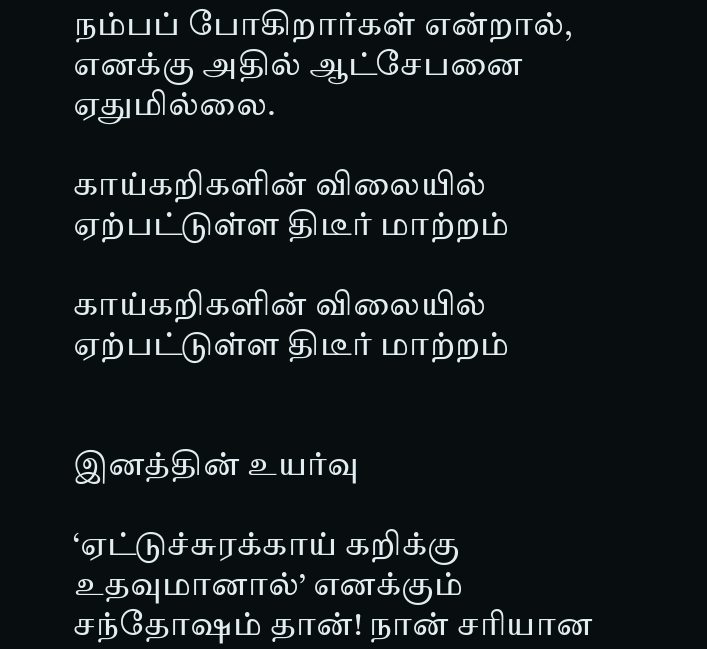நம்பப் போகிறார்கள் என்றால், எனக்கு அதில் ஆட்சேபனை ஏதுமில்லை.

காய்கறிகளின் விலையில் ஏற்பட்டுள்ள திடீர் மாற்றம்

காய்கறிகளின் விலையில் ஏற்பட்டுள்ள திடீர் மாற்றம்


இனத்தின் உயர்வு

‘ஏட்டுச்சுரக்காய் கறிக்கு உதவுமானால்’ எனக்கும் சந்தோஷம் தான்! நான் சரியான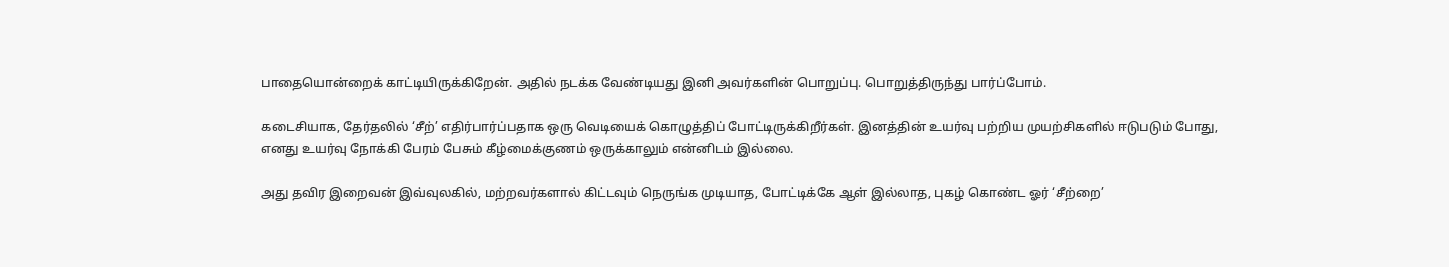பாதையொன்றைக் காட்டியிருக்கிறேன். அதில் நடக்க வேண்டியது இனி அவர்களின் பொறுப்பு. பொறுத்திருந்து பார்ப்போம்.

கடைசியாக, தேர்தலில் ‘சீற்’ எதிர்பார்ப்பதாக ஒரு வெடியைக் கொழுத்திப் போட்டிருக்கிறீர்கள். இனத்தின் உயர்வு பற்றிய முயற்சிகளில் ஈடுபடும் போது, எனது உயர்வு நோக்கி பேரம் பேசும் கீழ்மைக்குணம் ஒருக்காலும் என்னிடம் இல்லை.

அது தவிர இறைவன் இவ்வுலகில், மற்றவர்களால் கிட்டவும் நெருங்க முடியாத, போட்டிக்கே ஆள் இல்லாத, புகழ் கொண்ட ஓர் ‘சீற்றை’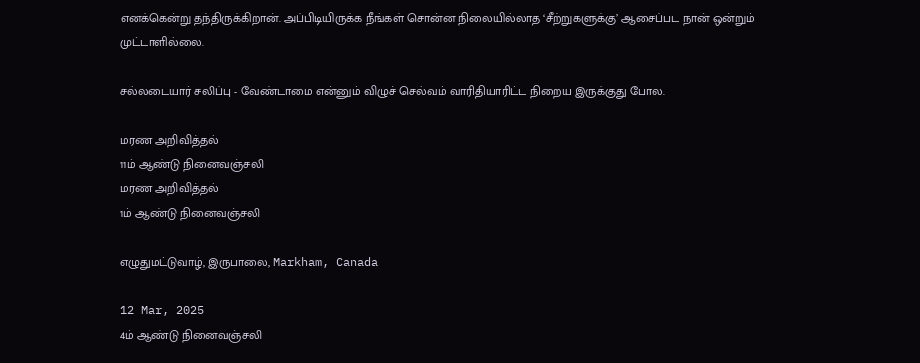எனக்கென்று தந்திருக்கிறான். அப்பிடியிருக்க நீங்கள் சொன்ன நிலையில்லாத ‘சீற்றுகளுக்கு’ ஆசைப்பட நான் ஒன்றும் முட்டாளில்லை.

சல்லடையார் சலிப்பு - வேண்டாமை என்னும் விழுச் செல்வம் வாரிதியாரிட்ட நிறைய இருக்குது போல.

மரண அறிவித்தல்
11ம் ஆண்டு நினைவஞ்சலி
மரண அறிவித்தல்
1ம் ஆண்டு நினைவஞ்சலி

எழுதுமட்டுவாழ், இருபாலை, Markham, Canada

12 Mar, 2025
4ம் ஆண்டு நினைவஞ்சலி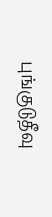புங்குடுதீவு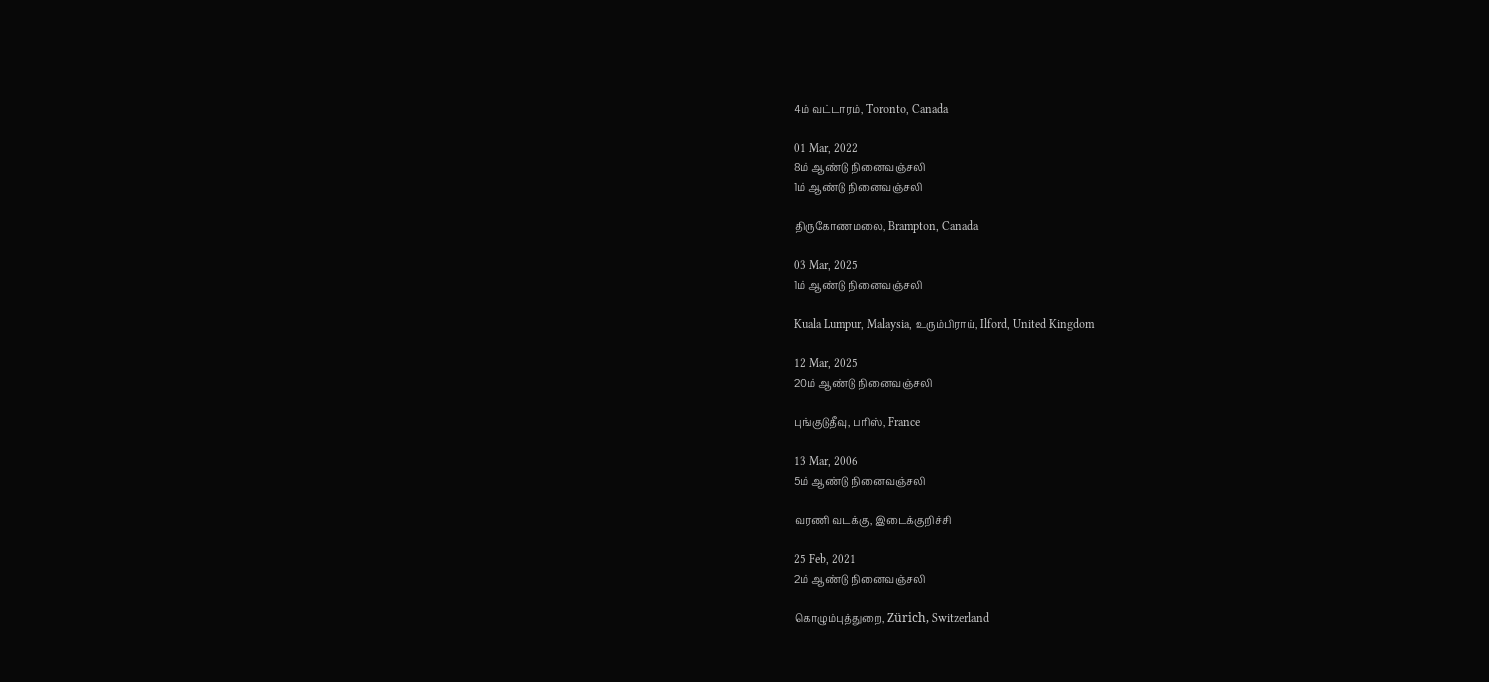4ம் வட்டாரம், Toronto, Canada

01 Mar, 2022
8ம் ஆண்டு நினைவஞ்சலி
1ம் ஆண்டு நினைவஞ்சலி

திருகோணமலை, Brampton, Canada

03 Mar, 2025
1ம் ஆண்டு நினைவஞ்சலி

Kuala Lumpur, Malaysia, உரும்பிராய், Ilford, United Kingdom

12 Mar, 2025
20ம் ஆண்டு நினைவஞ்சலி

புங்குடுதீவு, பரிஸ், France

13 Mar, 2006
5ம் ஆண்டு நினைவஞ்சலி

வரணி வடக்கு, இடைக்குறிச்சி

25 Feb, 2021
2ம் ஆண்டு நினைவஞ்சலி

கொழும்புத்துறை, Zürich, Switzerland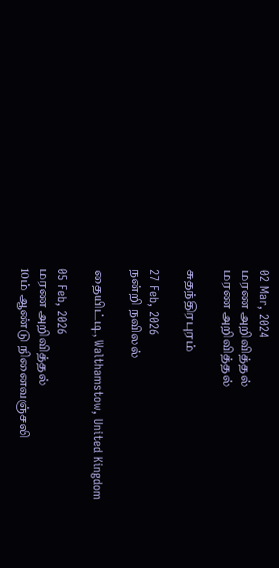02 Mar, 2024
மரண அறிவித்தல்
மரண அறிவித்தல்

சுதந்திரபுரம்

27 Feb, 2026
நன்றி நவிலல்

தையிட்டி, Walthamstow, United Kingdom

05 Feb, 2026
மரண அறிவித்தல்
10ம் ஆண்டு நினைவஞ்சலி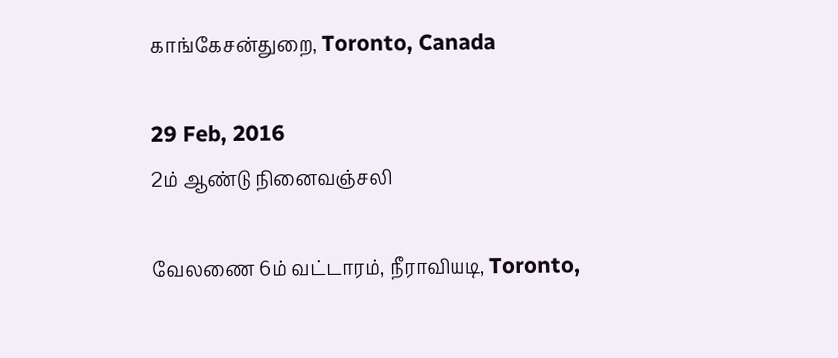காங்கேசன்துறை, Toronto, Canada

29 Feb, 2016
2ம் ஆண்டு நினைவஞ்சலி

வேலணை 6ம் வட்டாரம், நீராவியடி, Toronto,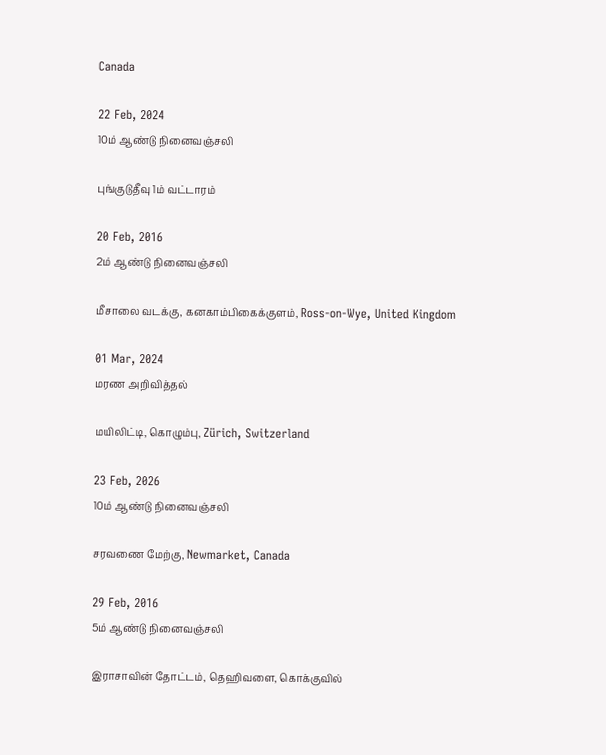Canada

22 Feb, 2024
10ம் ஆண்டு நினைவஞ்சலி

புங்குடுதீவு 1ம் வட்டாரம்

20 Feb, 2016
2ம் ஆண்டு நினைவஞ்சலி

மீசாலை வடக்கு, கனகாம்பிகைக்குளம், Ross-on-Wye, United Kingdom

01 Mar, 2024
மரண அறிவித்தல்

மயிலிட்டி, கொழும்பு, Zürich, Switzerland

23 Feb, 2026
10ம் ஆண்டு நினைவஞ்சலி

சரவணை மேற்கு, Newmarket, Canada

29 Feb, 2016
5ம் ஆண்டு நினைவஞ்சலி

இராசாவின் தோட்டம், தெஹிவளை, கொக்குவில்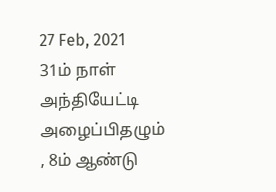27 Feb, 2021
31ம் நாள் அந்தியேட்டி அழைப்பிதழும் , 8ம் ஆண்டு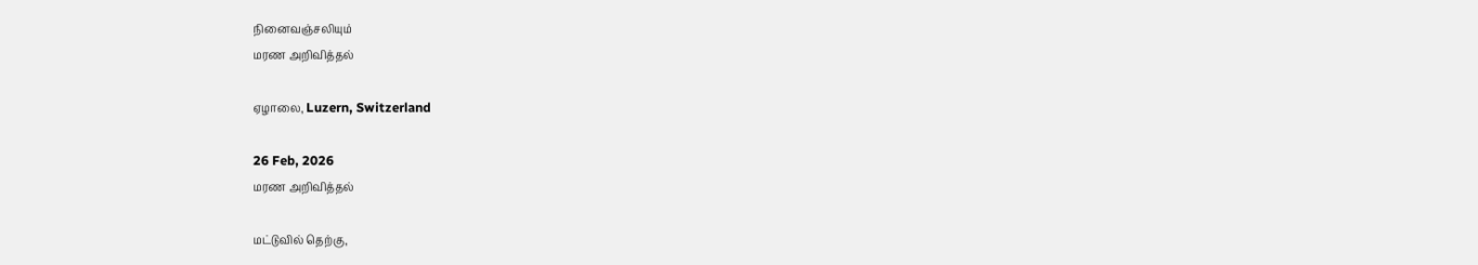நினைவஞ்சலியும்
மரண அறிவித்தல்

ஏழாலை, Luzern, Switzerland

26 Feb, 2026
மரண அறிவித்தல்

மட்டுவில் தெற்கு,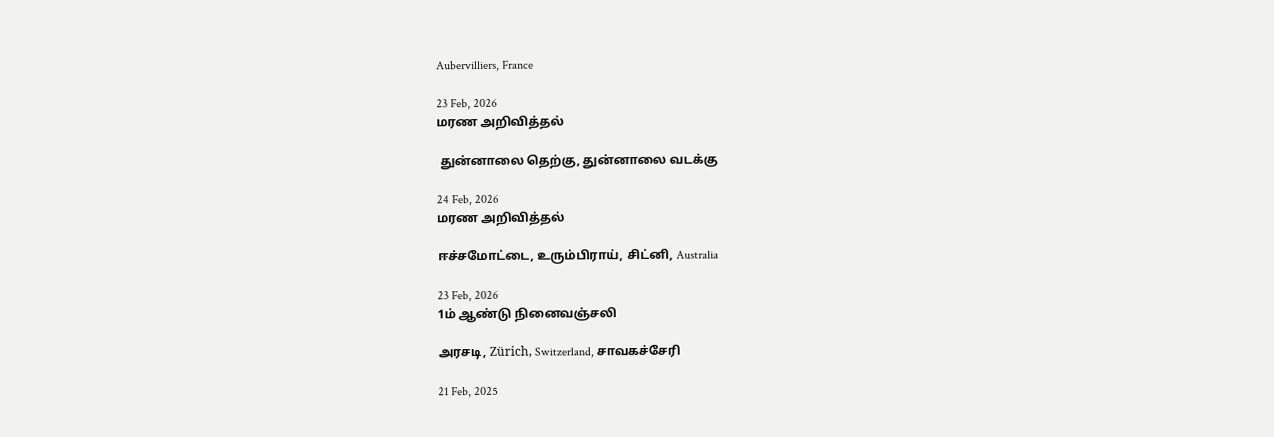Aubervilliers, France

23 Feb, 2026
மரண அறிவித்தல்

 துன்னாலை தெற்கு, துன்னாலை வடக்கு

24 Feb, 2026
மரண அறிவித்தல்

ஈச்சமோட்டை, உரும்பிராய், சிட்னி, Australia

23 Feb, 2026
1ம் ஆண்டு நினைவஞ்சலி

அரசடி, Zürich, Switzerland, சாவகச்சேரி

21 Feb, 2025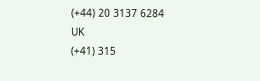(+44) 20 3137 6284
UK
(+41) 315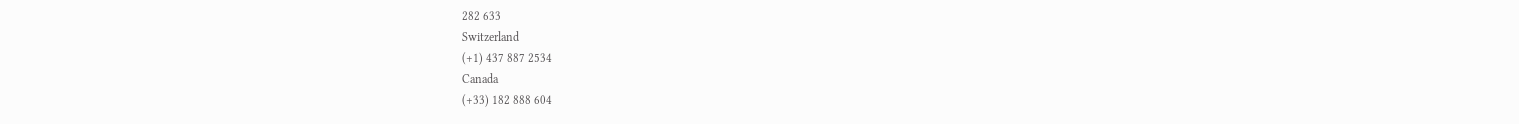282 633
Switzerland
(+1) 437 887 2534
Canada
(+33) 182 888 604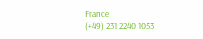France
(+49) 231 2240 1053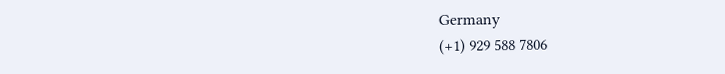Germany
(+1) 929 588 7806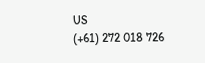US
(+61) 272 018 726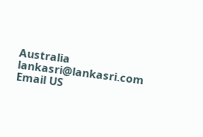Australia
lankasri@lankasri.com
Email US